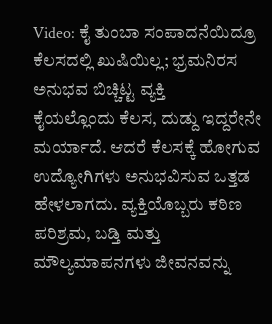Video: ಕೈ ತುಂಬಾ ಸಂಪಾದನೆಯಿದ್ರೂ ಕೆಲಸದಲ್ಲಿ ಖುಷಿಯಿಲ್ಲ; ಭ್ರಮನಿರಸ ಅನುಭವ ಬಿಚ್ಚಿಟ್ಟ ವ್ಯಕ್ತಿ
ಕೈಯಲ್ಲೊಂದು ಕೆಲಸ, ದುಡ್ದು ಇದ್ದರೇನೇ ಮರ್ಯಾದೆ. ಆದರೆ ಕೆಲಸಕ್ಕೆ ಹೋಗುವ ಉದ್ಯೋಗಿಗಳು ಅನುಭವಿಸುವ ಒತ್ತಡ ಹೇಳಲಾಗದು. ವ್ಯಕ್ತಿಯೊಬ್ಬರು ಕಠಿಣ ಪರಿಶ್ರಮ, ಬಡ್ತಿ ಮತ್ತು ಮೌಲ್ಯಮಾಪನಗಳು ಜೀವನವನ್ನು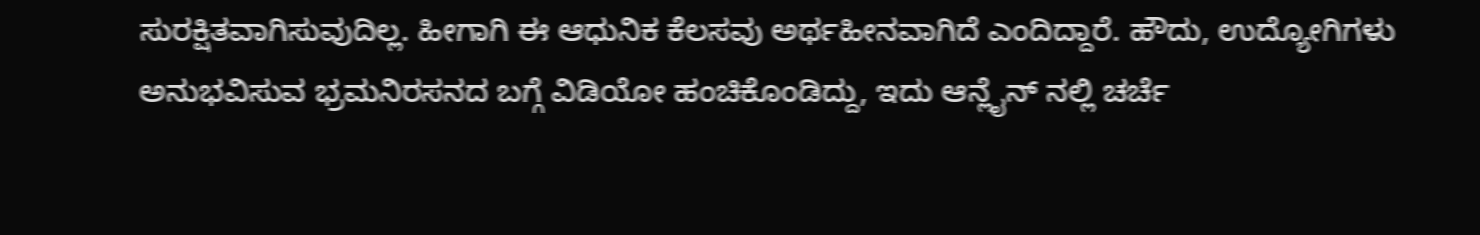ಸುರಕ್ಷಿತವಾಗಿಸುವುದಿಲ್ಲ. ಹೀಗಾಗಿ ಈ ಆಧುನಿಕ ಕೆಲಸವು ಅರ್ಥಹೀನವಾಗಿದೆ ಎಂದಿದ್ದಾರೆ. ಹೌದು, ಉದ್ಯೋಗಿಗಳು ಅನುಭವಿಸುವ ಭ್ರಮನಿರಸನದ ಬಗ್ಗೆ ವಿಡಿಯೋ ಹಂಚಿಕೊಂಡಿದ್ದು, ಇದು ಆನ್ಲೈನ್ ನಲ್ಲಿ ಚರ್ಚೆ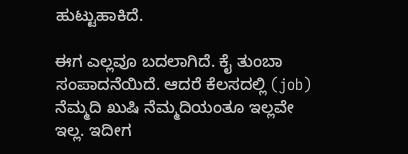ಹುಟ್ಟುಹಾಕಿದೆ.

ಈಗ ಎಲ್ಲವೂ ಬದಲಾಗಿದೆ. ಕೈ ತುಂಬಾ ಸಂಪಾದನೆಯಿದೆ. ಆದರೆ ಕೆಲಸದಲ್ಲಿ (job) ನೆಮ್ಮದಿ ಖುಷಿ ನೆಮ್ಮದಿಯಂತೂ ಇಲ್ಲವೇ ಇಲ್ಲ. ಇದೀಗ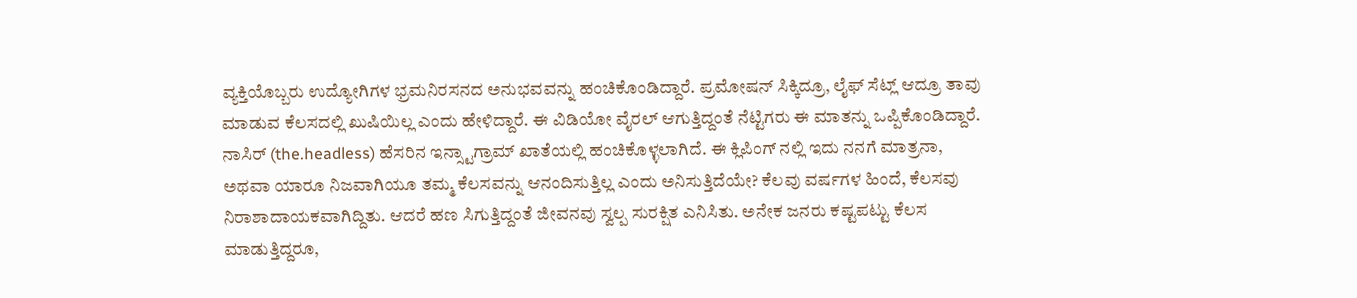ವ್ಯಕ್ತಿಯೊಬ್ಬರು ಉದ್ಯೋಗಿಗಳ ಭ್ರಮನಿರಸನದ ಅನುಭವವನ್ನು ಹಂಚಿಕೊಂಡಿದ್ದಾರೆ. ಪ್ರಮೋಷನ್ ಸಿಕ್ಕಿದ್ರೂ, ಲೈಫ್ ಸೆಟ್ಲ್ ಆದ್ರೂ ತಾವು ಮಾಡುವ ಕೆಲಸದಲ್ಲಿ ಖುಷಿಯಿಲ್ಲ ಎಂದು ಹೇಳಿದ್ದಾರೆ. ಈ ವಿಡಿಯೋ ವೈರಲ್ ಆಗುತ್ತಿದ್ದಂತೆ ನೆಟ್ಟಿಗರು ಈ ಮಾತನ್ನು ಒಪ್ಪಿಕೊಂಡಿದ್ದಾರೆ.
ನಾಸಿರ್ (the.headless) ಹೆಸರಿನ ಇನ್ಸ್ಟಾಗ್ರಾಮ್ ಖಾತೆಯಲ್ಲಿ ಹಂಚಿಕೊಳ್ಳಲಾಗಿದೆ. ಈ ಕ್ಲಿಪಿಂಗ್ ನಲ್ಲಿ ಇದು ನನಗೆ ಮಾತ್ರನಾ, ಅಥವಾ ಯಾರೂ ನಿಜವಾಗಿಯೂ ತಮ್ಮ ಕೆಲಸವನ್ನು ಆನಂದಿಸುತ್ತಿಲ್ಲ ಎಂದು ಅನಿಸುತ್ತಿದೆಯೇ? ಕೆಲವು ವರ್ಷಗಳ ಹಿಂದೆ, ಕೆಲಸವು ನಿರಾಶಾದಾಯಕವಾಗಿದ್ದಿತು. ಆದರೆ ಹಣ ಸಿಗುತ್ತಿದ್ದಂತೆ ಜೀವನವು ಸ್ವಲ್ಪ ಸುರಕ್ಷಿತ ಎನಿಸಿತು. ಅನೇಕ ಜನರು ಕಷ್ಟಪಟ್ಟು ಕೆಲಸ ಮಾಡುತ್ತಿದ್ದರೂ,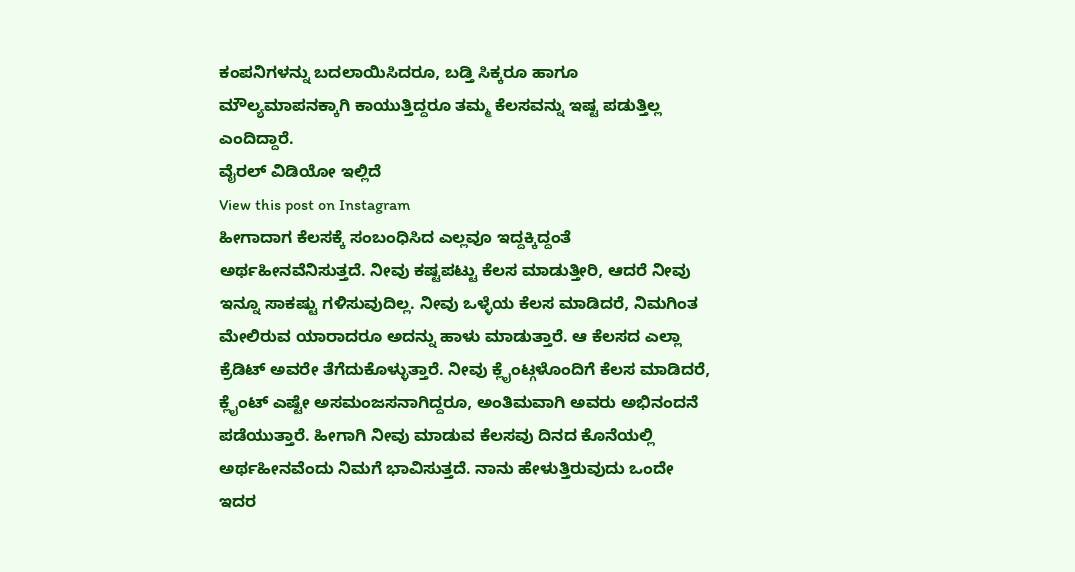ಕಂಪನಿಗಳನ್ನು ಬದಲಾಯಿಸಿದರೂ, ಬಡ್ತಿ ಸಿಕ್ಕರೂ ಹಾಗೂ ಮೌಲ್ಯಮಾಪನಕ್ಕಾಗಿ ಕಾಯುತ್ತಿದ್ದರೂ ತಮ್ಮ ಕೆಲಸವನ್ನು ಇಷ್ಟ ಪಡುತ್ತಿಲ್ಲ ಎಂದಿದ್ದಾರೆ.
ವೈರಲ್ ವಿಡಿಯೋ ಇಲ್ಲಿದೆ
View this post on Instagram
ಹೀಗಾದಾಗ ಕೆಲಸಕ್ಕೆ ಸಂಬಂಧಿಸಿದ ಎಲ್ಲವೂ ಇದ್ದಕ್ಕಿದ್ದಂತೆ ಅರ್ಥಹೀನವೆನಿಸುತ್ತದೆ. ನೀವು ಕಷ್ಟಪಟ್ಟು ಕೆಲಸ ಮಾಡುತ್ತೀರಿ, ಆದರೆ ನೀವು ಇನ್ನೂ ಸಾಕಷ್ಟು ಗಳಿಸುವುದಿಲ್ಲ. ನೀವು ಒಳ್ಳೆಯ ಕೆಲಸ ಮಾಡಿದರೆ, ನಿಮಗಿಂತ ಮೇಲಿರುವ ಯಾರಾದರೂ ಅದನ್ನು ಹಾಳು ಮಾಡುತ್ತಾರೆ. ಆ ಕೆಲಸದ ಎಲ್ಲಾ ಕ್ರೆಡಿಟ್ ಅವರೇ ತೆಗೆದುಕೊಳ್ಳುತ್ತಾರೆ. ನೀವು ಕ್ಲೈಂಟ್ಗಳೊಂದಿಗೆ ಕೆಲಸ ಮಾಡಿದರೆ, ಕ್ಲೈಂಟ್ ಎಷ್ಟೇ ಅಸಮಂಜಸನಾಗಿದ್ದರೂ, ಅಂತಿಮವಾಗಿ ಅವರು ಅಭಿನಂದನೆ ಪಡೆಯುತ್ತಾರೆ. ಹೀಗಾಗಿ ನೀವು ಮಾಡುವ ಕೆಲಸವು ದಿನದ ಕೊನೆಯಲ್ಲಿ ಅರ್ಥಹೀನವೆಂದು ನಿಮಗೆ ಭಾವಿಸುತ್ತದೆ. ನಾನು ಹೇಳುತ್ತಿರುವುದು ಒಂದೇ ಇದರ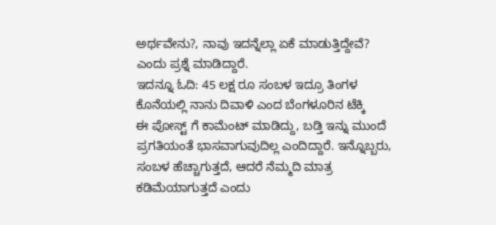ಅರ್ಥವೇನು?, ನಾವು ಇದನ್ನೆಲ್ಲಾ ಏಕೆ ಮಾಡುತ್ತಿದ್ದೇವೆ? ಎಂದು ಪ್ರಶ್ನೆ ಮಾಡಿದ್ದಾರೆ.
ಇದನ್ನೂ ಓದಿ: 45 ಲಕ್ಷ ರೂ ಸಂಬಳ ಇದ್ರೂ ತಿಂಗಳ ಕೊನೆಯಲ್ಲಿ ನಾನು ದಿವಾಳಿ ಎಂದ ಬೆಂಗಳೂರಿನ ಟೆಕ್ಕಿ
ಈ ಪೋಸ್ಟ್ ಗೆ ಕಾಮೆಂಟ್ ಮಾಡಿದ್ದು, ಬಡ್ತಿ ಇನ್ನು ಮುಂದೆ ಪ್ರಗತಿಯಂತೆ ಭಾಸವಾಗುವುದಿಲ್ಲ ಎಂದಿದ್ದಾರೆ. ಇನ್ನೊಬ್ಬರು, ಸಂಬಳ ಹೆಚ್ಚಾಗುತ್ತದೆ, ಆದರೆ ನೆಮ್ಮದಿ ಮಾತ್ರ ಕಡಿಮೆಯಾಗುತ್ತದೆ ಎಂದು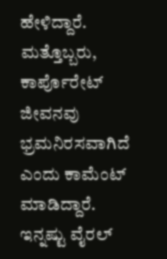ಹೇಳಿದ್ದಾರೆ. ಮತ್ತೊಬ್ಬರು, ಕಾರ್ಪೊರೇಟ್ ಜೀವನವು ಭ್ರಮನಿರಸವಾಗಿದೆ ಎಂದು ಕಾಮೆಂಟ್ ಮಾಡಿದ್ದಾರೆ.
ಇನ್ನಷ್ಟು ವೈರಲ್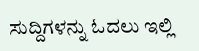ಸುದ್ದಿಗಳನ್ನು ಓದಲು ಇಲ್ಲಿ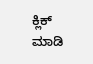ಕ್ಲಿಕ್ ಮಾಡಿ